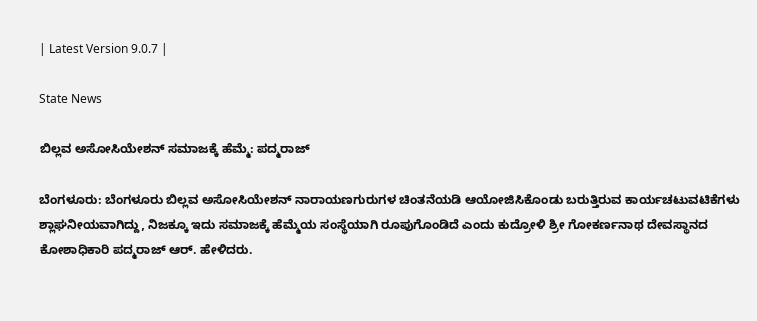| Latest Version 9.0.7 |

State News

ಬಿಲ್ಲವ ಅಸೋಸಿಯೇಶನ್ ಸಮಾಜಕ್ಕೆ ಹೆಮ್ಮೆ: ಪದ್ಮರಾಜ್

ಬೆಂಗಳೂರು: ಬೆಂಗಳೂರು ಬಿಲ್ಲವ ಅಸೋಸಿಯೇಶನ್ ನಾರಾಯಣಗುರುಗಳ ಚಿಂತನೆಯಡಿ ಆಯೋಜಿಸಿಕೊಂಡು ಬರುತ್ತಿರುವ ಕಾರ್ಯಚಟುವಟಿಕೆಗಳು ಶ್ಲಾಘನೀಯವಾಗಿದ್ದು, ನಿಜಕ್ಕೂ ಇದು ಸಮಾಜಕ್ಕೆ ಹೆಮ್ಮೆಯ ಸಂಸ್ಥೆಯಾಗಿ ರೂಪುಗೊಂಡಿದೆ ಎಂದು ಕುದ್ರೋಳಿ ಶ್ರೀ ಗೋಕರ್ಣನಾಥ ದೇವಸ್ಥಾನದ ಕೋಶಾಧಿಕಾರಿ ಪದ್ಮರಾಜ್ ಆರ್. ಹೇಳಿದರು.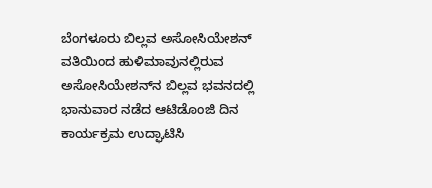ಬೆಂಗಳೂರು ಬಿಲ್ಲವ ಅಸೋಸಿಯೇಶನ್ ವತಿಯಿಂದ ಹುಳಿಮಾವುನಲ್ಲಿರುವ ಅಸೋಸಿಯೇಶನ್‌ನ ಬಿಲ್ಲವ ಭವನದಲ್ಲಿ ಭಾನುವಾರ ನಡೆದ ಆಟಿಡೊಂಜಿ ದಿನ ಕಾರ್ಯಕ್ರಮ ಉದ್ಘಾಟಿಸಿ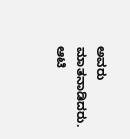ಅವರು ಮಾತನಾಡಿದರು.
ಆಟಿ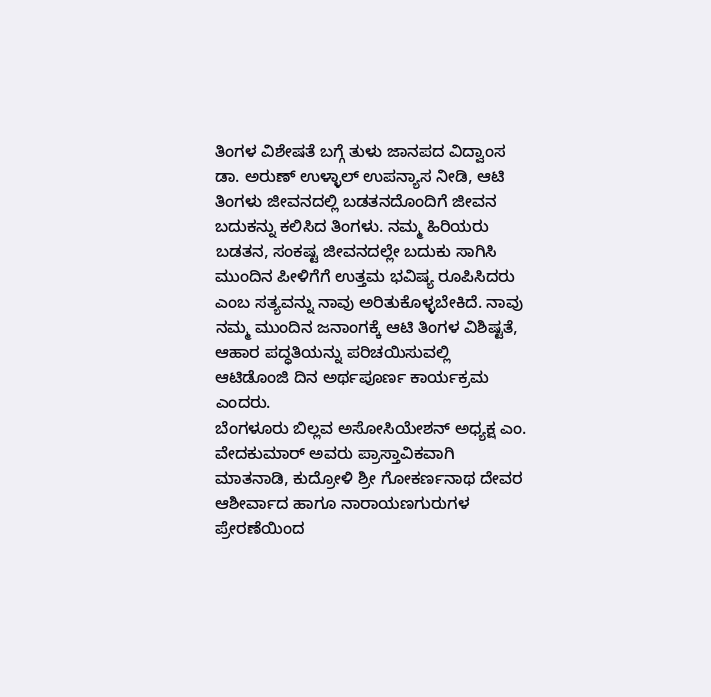ತಿಂಗಳ ವಿಶೇಷತೆ ಬಗ್ಗೆ ತುಳು ಜಾನಪದ ವಿದ್ವಾಂಸ ಡಾ. ಅರುಣ್ ಉಳ್ಳಾಲ್ ಉಪನ್ಯಾಸ ನೀಡಿ, ಆಟಿ ತಿಂಗಳು ಜೀವನದಲ್ಲಿ ಬಡತನದೊಂದಿಗೆ ಜೀವನ ಬದುಕನ್ನು ಕಲಿಸಿದ ತಿಂಗಳು. ನಮ್ಮ ಹಿರಿಯರು ಬಡತನ, ಸಂಕಷ್ಟ ಜೀವನದಲ್ಲೇ ಬದುಕು ಸಾಗಿಸಿ ಮುಂದಿನ ಪೀಳಿಗೆಗೆ ಉತ್ತಮ ಭವಿಷ್ಯ ರೂಪಿಸಿದರು ಎಂಬ ಸತ್ಯವನ್ನು ನಾವು ಅರಿತುಕೊಳ್ಳಬೇಕಿದೆ. ನಾವು ನಮ್ಮ ಮುಂದಿನ ಜನಾಂಗಕ್ಕೆ ಆಟಿ ತಿಂಗಳ ವಿಶಿಷ್ಟತೆ, ಆಹಾರ ಪದ್ಧತಿಯನ್ನು ಪರಿಚಯಿಸುವಲ್ಲಿ ಆಟಿಡೊಂಜಿ ದಿನ ಅರ್ಥಪೂರ್ಣ ಕಾರ್ಯಕ್ರಮ ಎಂದರು.
ಬೆಂಗಳೂರು ಬಿಲ್ಲವ ಅಸೋಸಿಯೇಶನ್ ಅಧ್ಯಕ್ಷ ಎಂ. ವೇದಕುಮಾರ್ ಅವರು ಪ್ರಾಸ್ತಾವಿಕವಾಗಿ ಮಾತನಾಡಿ, ಕುದ್ರೋಳಿ ಶ್ರೀ ಗೋಕರ್ಣನಾಥ ದೇವರ ಆಶೀರ್ವಾದ ಹಾಗೂ ನಾರಾಯಣಗುರುಗಳ ಪ್ರೇರಣೆಯಿಂದ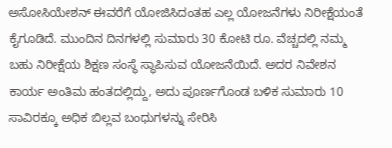ಅಸೋಸಿಯೇಶನ್ ಈವರೆಗೆ ಯೋಜಿಸಿದಂತಹ ಎಲ್ಲ ಯೋಜನೆಗಳು ನಿರೀಕ್ಷೆಯಂತೆ ಕೈಗೂಡಿದೆ. ಮುಂದಿನ ದಿನಗಳಲ್ಲಿ ಸುಮಾರು 30 ಕೋಟಿ ರೂ. ವೆಚ್ಚದಲ್ಲಿ ನಮ್ಮ ಬಹು ನಿರೀಕ್ಷೆಯ ಶಿಕ್ಷಣ ಸಂಸ್ಥೆ ಸ್ಥಾಪಿಸುವ ಯೋಜನೆಯಿದೆ. ಅದರ ನಿವೇಶನ ಕಾರ್ಯ ಅಂತಿಮ ಹಂತದಲ್ಲಿದ್ದು, ಅದು ಪೂರ್ಣಗೊಂಡ ಬಳಿಕ ಸುಮಾರು 10 ಸಾವಿರಕ್ಕೂ ಅಧಿಕ ಬಿಲ್ಲವ ಬಂಧುಗಳನ್ನು ಸೇರಿಸಿ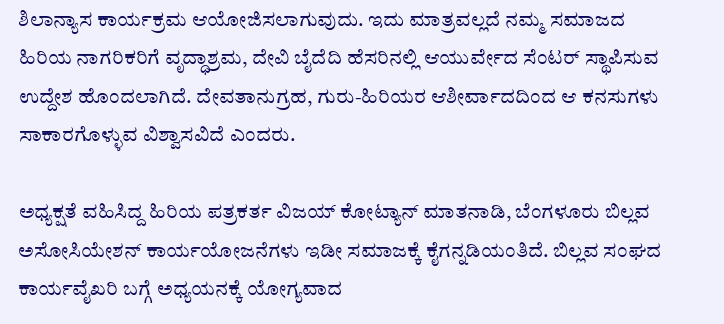ಶಿಲಾನ್ಯಾಸ ಕಾರ್ಯಕ್ರಮ ಆಯೋಜಿಸಲಾಗುವುದು. ಇದು ಮಾತ್ರವಲ್ಲದೆ ನಮ್ಮ ಸಮಾಜದ ಹಿರಿಯ ನಾಗರಿಕರಿಗೆ ವೃದ್ಧಾಶ್ರಮ, ದೇವಿ ಬೈದೆದಿ ಹೆಸರಿನಲ್ಲಿ ಆಯುರ್ವೇದ ಸೆಂಟರ್ ಸ್ಥಾಪಿಸುವ ಉದ್ದೇಶ ಹೊಂದಲಾಗಿದೆ. ದೇವತಾನುಗ್ರಹ, ಗುರು-ಹಿರಿಯರ ಆಶೀರ್ವಾದದಿಂದ ಆ ಕನಸುಗಳು ಸಾಕಾರಗೊಳ್ಳುವ ವಿಶ್ವಾಸವಿದೆ ಎಂದರು.

ಅಧ್ಯಕ್ಷತೆ ವಹಿಸಿದ್ದ ಹಿರಿಯ ಪತ್ರಕರ್ತ ವಿಜಯ್ ಕೋಟ್ಯಾನ್ ಮಾತನಾಡಿ, ಬೆಂಗಳೂರು ಬಿಲ್ಲವ ಅಸೋಸಿಯೇಶನ್ ಕಾರ್ಯಯೋಜನೆಗಳು ಇಡೀ ಸಮಾಜಕ್ಕೆ ಕೈಗನ್ನಡಿಯಂತಿದೆ. ಬಿಲ್ಲವ ಸಂಘದ ಕಾರ್ಯವೈಖರಿ ಬಗ್ಗೆ ಅಧ್ಯಯನಕ್ಕೆ ಯೋಗ್ಯವಾದ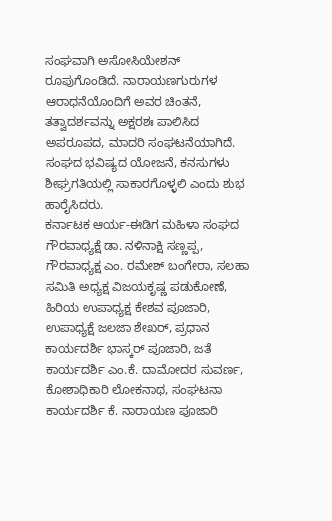ಸಂಘವಾಗಿ ಅಸೋಸಿಯೇಶನ್ ರೂಪುಗೊಂಡಿದೆ. ನಾರಾಯಣಗುರುಗಳ ಆರಾಧನೆಯೊಂದಿಗೆ ಅವರ ಚಿಂತನೆ, ತತ್ವಾದರ್ಶವನ್ನು ಅಕ್ಷರಶಃ ಪಾಲಿಸಿದ ಅಪರೂಪದ, ಮಾದರಿ ಸಂಘಟನೆಯಾಗಿದೆ. ಸಂಘದ ಭವಿಷ್ಯದ ಯೋಜನೆ, ಕನಸುಗಳು ಶೀಘ್ರಗತಿಯಲ್ಲಿ ಸಾಕಾರಗೊಳ್ಳಲಿ ಎಂದು ಶುಭ ಹಾರೈಸಿದರು.
ಕರ್ನಾಟಕ ಆರ್ಯ-ಈಡಿಗ ಮಹಿಳಾ ಸಂಘದ ಗೌರವಾಧ್ಯಕ್ಷೆ ಡಾ. ನಳಿನಾಕ್ಷಿ ಸಣ್ಣಪ್ಪ, ಗೌರವಾಧ್ಯಕ್ಷ ಎಂ. ರಮೇಶ್ ಬಂಗೇರಾ, ಸಲಹಾ ಸಮಿತಿ ಅಧ್ಯಕ್ಷ ವಿಜಯಕೃಷ್ಣ ಪಡುಕೋಣೆ, ಹಿರಿಯ ಉಪಾಧ್ಯಕ್ಷ ಕೇಶವ ಪೂಜಾರಿ, ಉಪಾಧ್ಯಕ್ಷೆ ಜಲಜಾ ಶೇಖರ್, ಪ್ರಧಾನ ಕಾರ್ಯದರ್ಶಿ ಭಾಸ್ಕರ್ ಪೂಜಾರಿ, ಜತೆ ಕಾರ್ಯದರ್ಶಿ ಎಂ.ಕೆ. ದಾಮೋದರ ಸುವರ್ಣ, ಕೋಶಾಧಿಕಾರಿ ಲೋಕನಾಥ, ಸಂಘಟನಾ ಕಾರ್ಯದರ್ಶಿ ಕೆ. ನಾರಾಯಣ ಪೂಜಾರಿ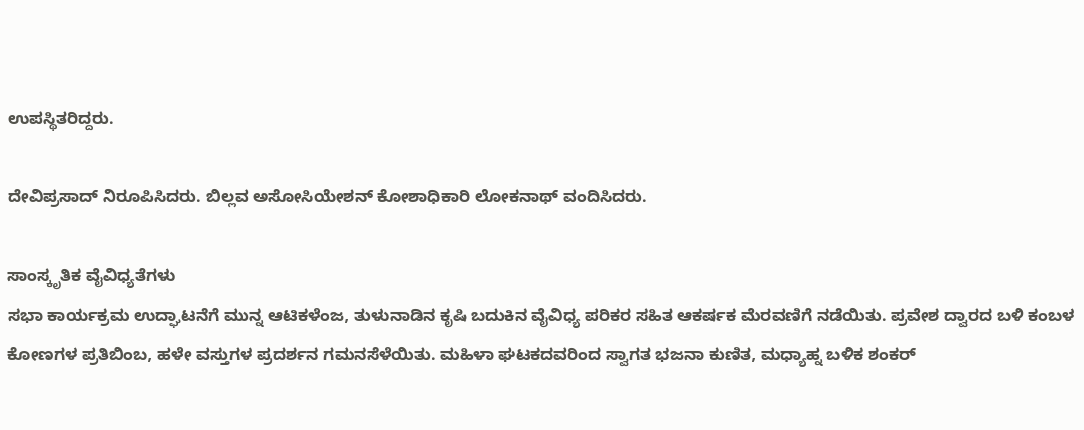ಉಪಸ್ಥಿತರಿದ್ದರು.

ದೇವಿಪ್ರಸಾದ್ ನಿರೂಪಿಸಿದರು. ಬಿಲ್ಲವ ಅಸೋಸಿಯೇಶನ್ ಕೋಶಾಧಿಕಾರಿ ಲೋಕನಾಥ್ ವಂದಿಸಿದರು.

ಸಾಂಸ್ಕೃತಿಕ ವೈವಿಧ್ಯತೆಗಳು
ಸಭಾ ಕಾರ್ಯಕ್ರಮ ಉದ್ಘಾಟನೆಗೆ ಮುನ್ನ ಆಟಿಕಳೆಂಜ, ತುಳುನಾಡಿನ ಕೃಷಿ ಬದುಕಿನ ವೈವಿಧ್ಯ ಪರಿಕರ ಸಹಿತ ಆಕರ್ಷಕ ಮೆರವಣಿಗೆ ನಡೆಯಿತು. ಪ್ರವೇಶ ದ್ವಾರದ ಬಳಿ ಕಂಬಳ ಕೋಣಗಳ ಪ್ರತಿಬಿಂಬ, ಹಳೇ ವಸ್ತುಗಳ ಪ್ರದರ್ಶನ ಗಮನಸೆಳೆಯಿತು. ಮಹಿಳಾ ಘಟಕದವರಿಂದ ಸ್ವಾಗತ ಭಜನಾ ಕುಣಿತ, ಮಧ್ಯಾಹ್ನ ಬಳಿಕ ಶಂಕರ್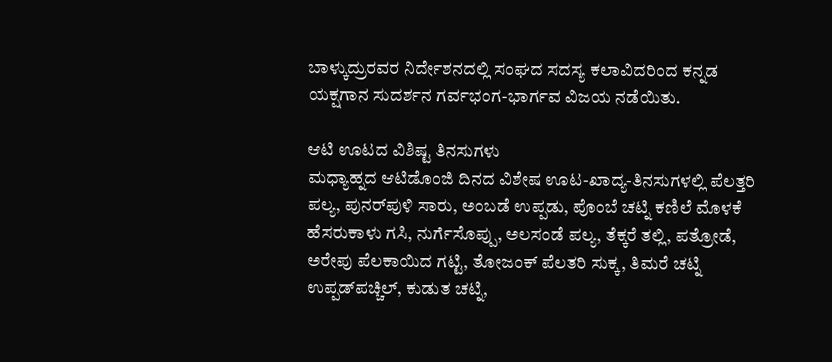ಬಾಳ್ಕುದ್ರುರವರ ನಿರ್ದೇಶನದಲ್ಲಿ ಸಂಘದ ಸದಸ್ಯ ಕಲಾವಿದರಿಂದ ಕನ್ನಡ ಯಕ್ಷಗಾನ ಸುದರ್ಶನ ಗರ್ವಭಂಗ-ಭಾರ್ಗವ ವಿಜಯ ನಡೆಯಿತು.

ಆಟಿ ಊಟದ ವಿಶಿಷ್ಟ ತಿನಸುಗಳು
ಮಧ್ಯಾಹ್ನದ ಆಟಿಡೊಂಜಿ ದಿನದ ವಿಶೇಷ ಊಟ-ಖಾದ್ಯ-ತಿನಸುಗಳಲ್ಲಿ ಪೆಲತ್ತರಿ ಪಲ್ಯ, ಪುನರ್‌ಪುಳಿ ಸಾರು, ಅಂಬಡೆ ಉಪ್ಪಡು, ಪೊಂಬೆ ಚಟ್ನಿ ಕಣಿಲೆ ಮೊಳಕೆ ಹೆಸರುಕಾಳು ಗಸಿ, ನುರ್ಗೆಸೊಪ್ಪು, ಅಲಸಂಡೆ ಪಲ್ಯ, ತೆಕ್ಕರೆ ತಲ್ಲಿ, ಪತ್ರೋಡೆ, ಅರೇಪು ಪೆಲಕಾಯಿದ ಗಟ್ಟಿ, ತೋಜಂಕ್ ಪೆಲತರಿ ಸುಕ್ಕ, ತಿಮರೆ ಚಟ್ನಿ ಉಪ್ಪಡ್‌ಪಚ್ಚಿಲ್, ಕುಡುತ ಚಟ್ನಿ,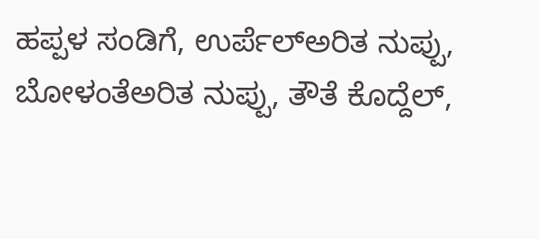ಹಪ್ಪಳ ಸಂಡಿಗೆ, ಉರ್ಪೆಲ್‌ಅರಿತ ನುಪ್ಪು, ಬೋಳಂತೆಅರಿತ ನುಪ್ಪು, ತೌತೆ ಕೊದ್ದೆಲ್,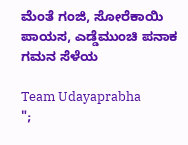ಮೆಂತೆ ಗಂಜಿ, ಸೋರೆಕಾಯಿ ಪಾಯಸ, ಎಡ್ಡೆಮುಂಚಿ ಪನಾಕ ಗಮನ ಸೆಳೆಯ

Team Udayaprabha
";